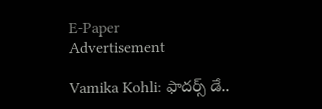E-Paper
Advertisement

Vamika Kohli: ఫాదర్స్ డే..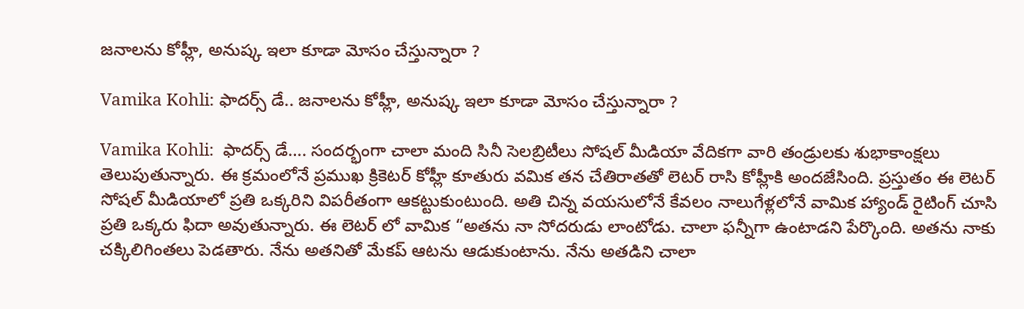జనాలను కోహ్లీ, అనుష్క ఇలా కూడా మోసం చేస్తున్నారా ?

Vamika Kohli: ఫాదర్స్ డే.. జనాలను కోహ్లీ, అనుష్క ఇలా కూడా మోసం చేస్తున్నారా ?

Vamika Kohli:  ఫాదర్స్ డే…. సందర్భంగా చాలా మంది సినీ సెలబ్రిటీలు సోషల్ మీడియా వేదికగా వారి తండ్రులకు శుభాకాంక్షలు తెలుపుతున్నారు. ఈ క్రమంలోనే ప్రముఖ క్రికెటర్ కోహ్లీ కూతురు వమిక తన చేతిరాతతో లెటర్ రాసి కోహ్లీకి అందజేసింది. ప్రస్తుతం ఈ లెటర్ సోషల్ మీడియాలో ప్రతి ఒక్కరిని విపరీతంగా ఆకట్టుకుంటుంది. అతి చిన్న వయసులోనే కేవలం నాలుగేళ్లలోనే వామిక హ్యాండ్ రైటింగ్ చూసి ప్రతి ఒక్కరు ఫిదా అవుతున్నారు. ఈ లెటర్ లో వామిక “అతను నా సోదరుడు లాంటోడు. చాలా ఫన్నీగా ఉంటాడని పేర్కొంది. అతను నాకు చక్కిలిగింతలు పెడతారు. నేను అతనితో మేకప్ ఆటను ఆడుకుంటాను. నేను అతడిని చాలా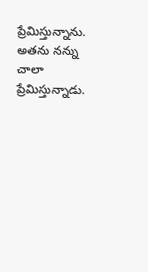ప్రేమిస్తున్నాను. అతను నన్ను చాలా ప్రేమిస్తున్నాడు.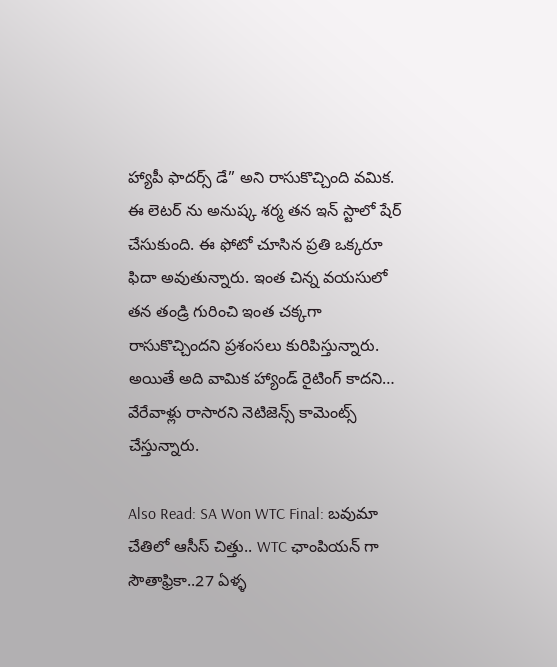హ్యాపీ ఫాదర్స్ డే” అని రాసుకొచ్చింది వమిక. ఈ లెటర్ ను అనుష్క శర్మ తన ఇన్ స్టాలో షేర్ చేసుకుంది. ఈ ఫోటో చూసిన ప్రతి ఒక్కరూ ఫిదా అవుతున్నారు. ఇంత చిన్న వయసులో తన తండ్రి గురించి ఇంత చక్కగా రాసుకొచ్చిందని ప్రశంసలు కురిపిస్తున్నారు. అయితే అది వామిక హ్యాండ్ రైటింగ్ కాదని… వేరేవాళ్లు రాసారని నెటిజెన్స్ కామెంట్స్ చేస్తున్నారు.

Also Read: SA Won WTC Final: బవుమా చేతిలో ఆసీస్ చిత్తు.. WTC ఛాంపియన్ గా సౌతాఫ్రికా..27 ఏళ్ళ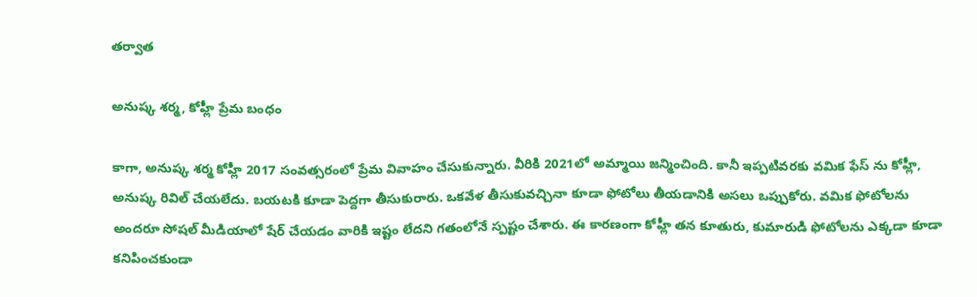తర్వాత

అనుష్క శర్మ, కోహ్లీ ప్రేమ బంధం

కాగా, అనుష్క శర్మ కోహ్లీ 2017 సంవత్సరంలో ప్రేమ వివాహం చేసుకున్నారు. వీరికి 2021లో అమ్మాయి జన్మించింది. కానీ ఇప్పటివరకు వమిక ఫేస్ ను కోహ్లీ, అనుష్క రివిల్ చేయలేదు. బయటకి కూడా పెద్దగా తీసుకురారు. ఒకవేళ తీసుకువచ్చినా కూడా ఫోటోలు తీయడానికి అసలు ఒప్పుకోరు. వమిక ఫోటోలను అందరూ సోషల్ మీడియాలో షేర్ చేయడం వారికి ఇష్టం లేదని గతంలోనే స్పష్టం చేశారు. ఈ కారణంగా కోహ్లీ తన కూతురు, కుమారుడి ఫోటోలను ఎక్కడా కూడా కనిపించకుండా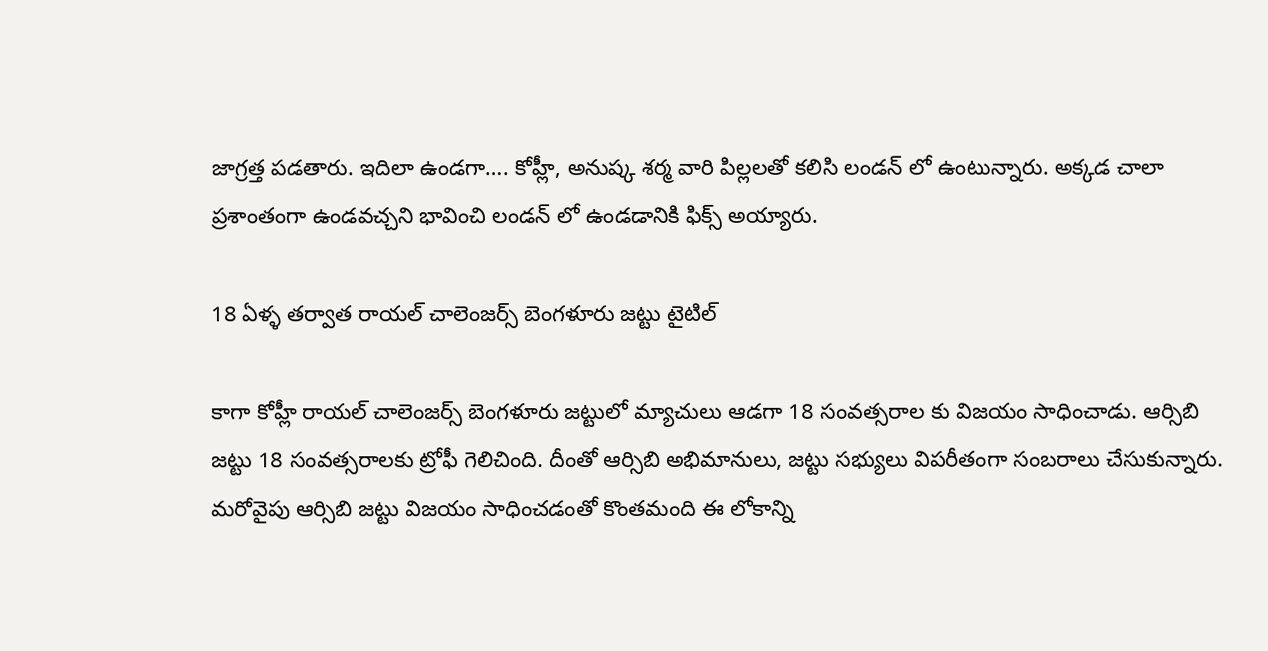జాగ్రత్త పడతారు. ఇదిలా ఉండగా…. కోహ్లీ, అనుష్క శర్మ వారి పిల్లలతో కలిసి లండన్ లో ఉంటున్నారు. అక్కడ చాలా ప్రశాంతంగా ఉండవచ్చని భావించి లండన్ లో ఉండడానికి ఫిక్స్ అయ్యారు.

18 ఏళ్ళ తర్వాత రాయల్ చాలెంజర్స్ బెంగళూరు జట్టు టైటిల్

కాగా కోహ్లీ రాయల్ చాలెంజర్స్ బెంగళూరు జట్టులో మ్యాచులు ఆడగా 18 సంవత్సరాల కు విజయం సాధించాడు. ఆర్సిబి జట్టు 18 సంవత్సరాలకు ట్రోఫీ గెలిచింది. దీంతో ఆర్సిబి అభిమానులు, జట్టు సభ్యులు విపరీతంగా సంబరాలు చేసుకున్నారు. మరోవైపు ఆర్సిబి జట్టు విజయం సాధించడంతో కొంతమంది ఈ లోకాన్ని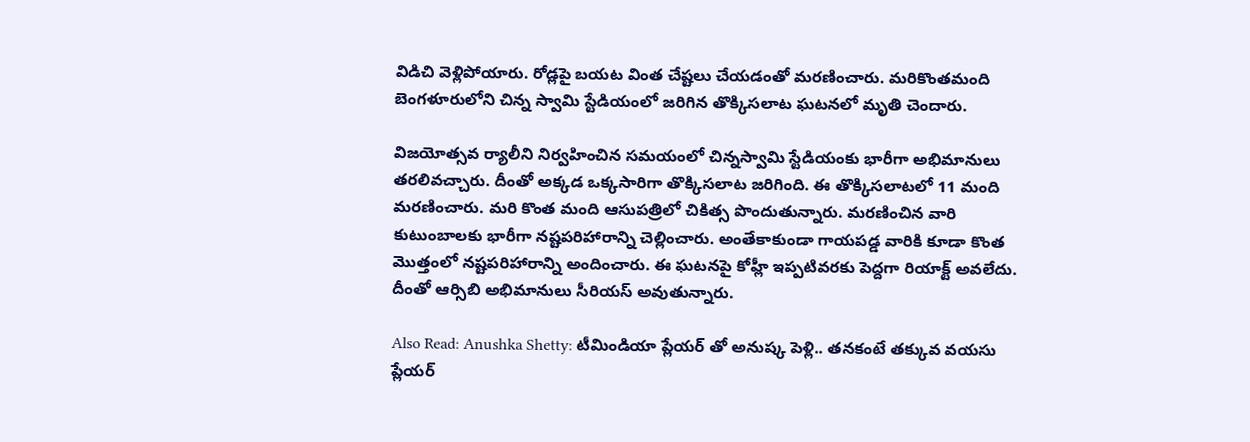విడిచి వెళ్లిపోయారు. రోడ్లపై బయట వింత చేష్టలు చేయడంతో మరణించారు. మరికొంతమంది బెంగళూరులోని చిన్న స్వామి స్టేడియంలో జరిగిన తొక్కిసలాట ఘటనలో మృతి చెందారు.

విజయోత్సవ ర్యాలీని నిర్వహించిన సమయంలో చిన్నస్వామి స్టేడియంకు భారీగా అభిమానులు తరలివచ్చారు. దీంతో అక్కడ ఒక్కసారిగా తొక్కిసలాట జరిగింది. ఈ తొక్కిసలాటలో 11 మంది మరణించారు. మరి కొంత మంది ఆసుపత్రిలో చికిత్స పొందుతున్నారు. మరణించిన వారి కుటుంబాలకు భారీగా నష్టపరిహారాన్ని చెల్లించారు. అంతేకాకుండా గాయపడ్డ వారికి కూడా కొంత మొత్తంలో నష్టపరిహారాన్ని అందించారు. ఈ ఘటనపై కోహ్లీ ఇప్పటివరకు పెద్దగా రియాక్ట్ అవలేదు. దీంతో ఆర్సిబి అభిమానులు సీరియస్ అవుతున్నారు.

Also Read: Anushka Shetty: టీమిండియా ప్లేయర్ తో అనుష్క పెళ్లి.. తనకంటే తక్కువ వయసు ప్లేయర్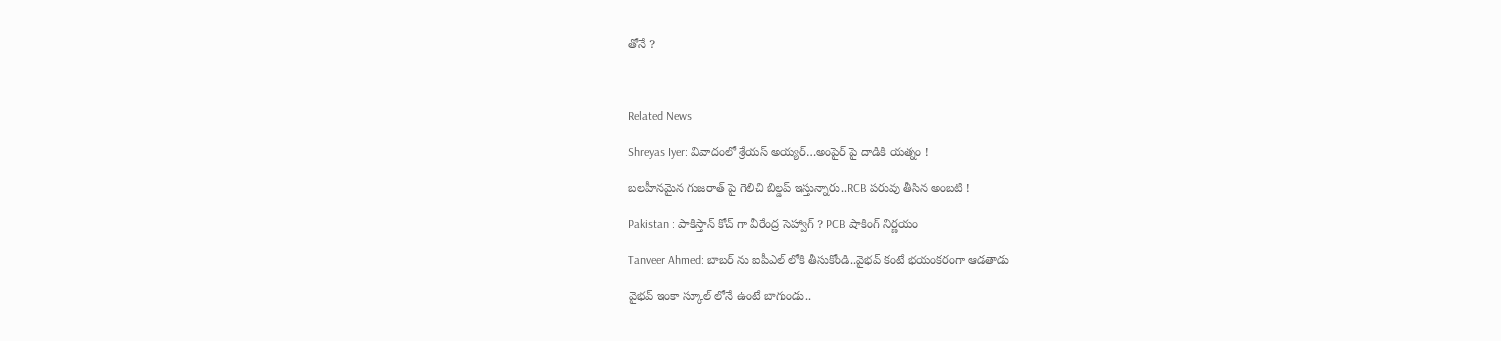తోనే ?



Related News

Shreyas Iyer: వివాదంలో శ్రేయస్ అయ్య‌ర్‌…అంపైర్ పై దాడికి య‌త్నం !

బ‌ల‌హీనమైన గుజ‌రాత్ పై గెలిచి బిల్డ‌ప్ ఇస్తున్నారు..RCB ప‌రువు తీసిన అంబ‌టి !

Pakistan : పాకిస్తాన్ కోచ్ గా వీరేంద్ర సెహ్వాగ్ ? PCB షాకింగ్ నిర్ణ‌యం

Tanveer Ahmed: బాబ‌ర్ ను ఐపీఎల్ లోకి తీసుకోండి..వైభ‌వ్ కంటే భ‌యంక‌రంగా ఆడ‌తాడు

వైభ‌వ్ ఇంకా స్కూల్ లోనే ఉంటే బాగుండు..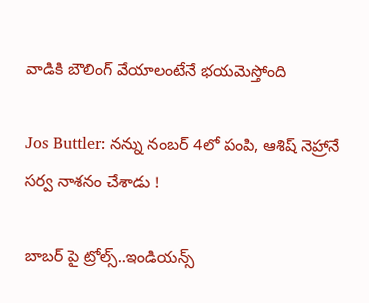వాడికి బౌలింగ్ వేయాలంటేనే భ‌య‌మెస్తోంది

Jos Buttler: న‌న్ను నంబ‌ర్ 4లో పంపి, ఆశిష్ నెహ్రానే స‌ర్వ నాశ‌నం చేశాడు !

బాబ‌ర్ పై ట్రోల్స్‌..ఇండియ‌న్స్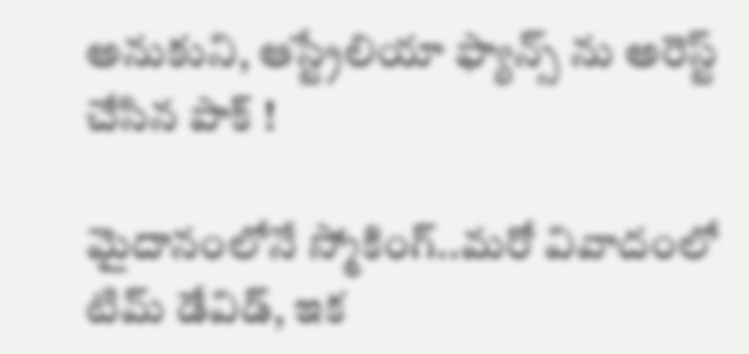అనుకుని, ఆస్ట్రేలియా ఫ్యాన్స్ ను అరెస్ట్ చేసిన పాక్ !

మైదానంలోనే స్మోకింగ్..మ‌రో వివాదంలో టిమ్ డేవిడ్, ఇక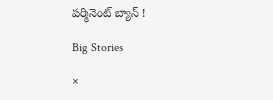ప‌ర్మినెంట్ బ్యాన్ !

Big Stories

×